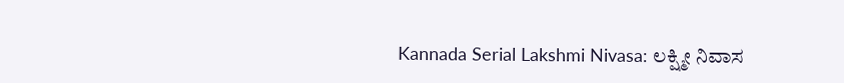Kannada Serial Lakshmi Nivasa: ಲಕ್ಷ್ಮೀ ನಿವಾಸ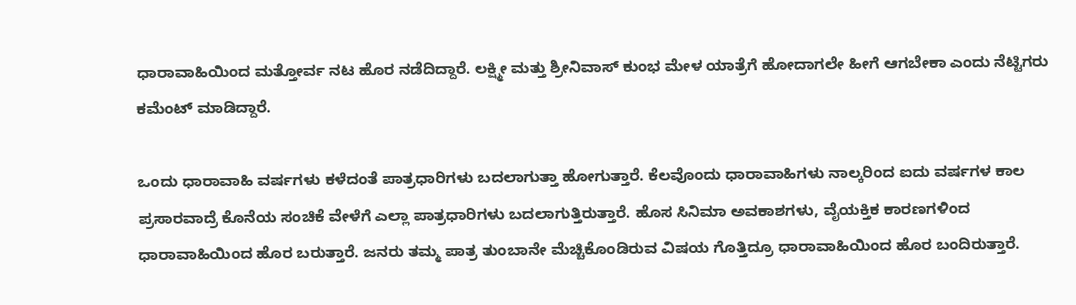ಧಾರಾವಾಹಿಯಿಂದ ಮತ್ತೋರ್ವ ನಟ ಹೊರ ನಡೆದಿದ್ದಾರೆ. ಲಕ್ಷ್ಮೀ ಮತ್ತು ಶ್ರೀನಿವಾಸ್ ಕುಂಭ ಮೇಳ ಯಾತ್ರೆಗೆ ಹೋದಾಗಲೇ ಹೀಗೆ ಆಗಬೇಕಾ ಎಂದು ನೆಟ್ಟಿಗರು ಕಮೆಂಟ್ ಮಾಡಿದ್ದಾರೆ.

ಒಂದು ಧಾರಾವಾಹಿ ವರ್ಷಗಳು ಕಳೆದಂತೆ ಪಾತ್ರಧಾರಿಗಳು ಬದಲಾಗುತ್ತಾ ಹೋಗುತ್ತಾರೆ. ಕೆಲವೊಂದು ಧಾರಾವಾಹಿಗಳು ನಾಲ್ಕರಿಂದ ಐದು ವರ್ಷಗಳ ಕಾಲ ಪ್ರಸಾರವಾದ್ರೆ ಕೊನೆಯ ಸಂಚಿಕೆ ವೇಳೆಗೆ ಎಲ್ಲಾ ಪಾತ್ರಧಾರಿಗಳು ಬದಲಾಗುತ್ತಿರುತ್ತಾರೆ. ಹೊಸ ಸಿನಿಮಾ ಅವಕಾಶಗಳು, ವೈಯಕ್ತಿಕ ಕಾರಣಗಳಿಂದ ಧಾರಾವಾಹಿಯಿಂದ ಹೊರ ಬರುತ್ತಾರೆ. ಜನರು ತಮ್ಮ ಪಾತ್ರ ತುಂಬಾನೇ ಮೆಚ್ಚಿಕೊಂಡಿರುವ ವಿಷಯ ಗೊತ್ತಿದ್ರೂ ಧಾರಾವಾಹಿಯಿಂದ ಹೊರ ಬಂದಿರುತ್ತಾರೆ.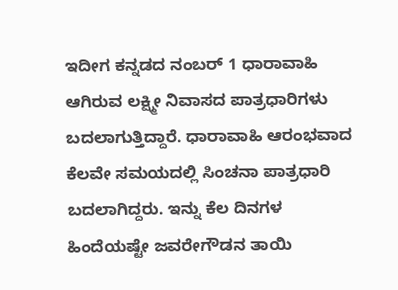ಇದೀಗ ಕನ್ನಡದ ನಂಬರ್ 1 ಧಾರಾವಾಹಿ ಆಗಿರುವ ಲಕ್ಷ್ಮೀ ನಿವಾಸದ ಪಾತ್ರಧಾರಿಗಳು ಬದಲಾಗುತ್ತಿದ್ದಾರೆ. ಧಾರಾವಾಹಿ ಆರಂಭವಾದ ಕೆಲವೇ ಸಮಯದಲ್ಲಿ ಸಿಂಚನಾ ಪಾತ್ರಧಾರಿ ಬದಲಾಗಿದ್ದರು. ಇನ್ನು ಕೆಲ ದಿನಗಳ ಹಿಂದೆಯಷ್ಟೇ ಜವರೇಗೌಡನ ತಾಯಿ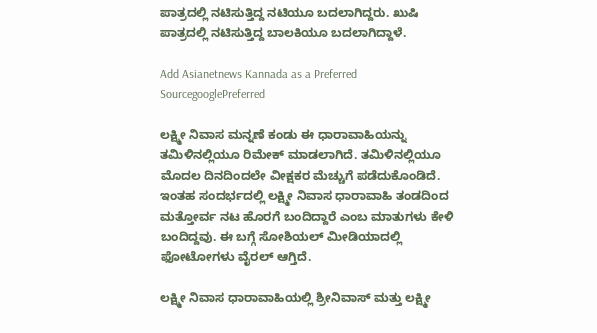ಪಾತ್ರದಲ್ಲಿ ನಟಿಸುತ್ತಿದ್ದ ನಟಿಯೂ ಬದಲಾಗಿದ್ದರು. ಖುಷಿ ಪಾತ್ರದಲ್ಲಿ ನಟಿಸುತ್ತಿದ್ದ ಬಾಲಕಿಯೂ ಬದಲಾಗಿದ್ದಾಳೆ.

Add Asianetnews Kannada as a Preferred SourcegooglePreferred

ಲಕ್ಷ್ಮೀ ನಿವಾಸ ಮನ್ನಣೆ ಕಂಡು ಈ ಧಾರಾವಾಹಿಯನ್ನು ತಮಿಳಿನಲ್ಲಿಯೂ ರಿಮೇಕ್ ಮಾಡಲಾಗಿದೆ. ತಮಿಳಿನಲ್ಲಿಯೂ ಮೊದಲ ದಿನದಿಂದಲೇ ವೀಕ್ಷಕರ ಮೆಚ್ಚುಗೆ ಪಡೆದುಕೊಂಡಿದೆ. ಇಂತಹ ಸಂದರ್ಭದಲ್ಲಿ ಲಕ್ಷ್ಮೀ ನಿವಾಸ ಧಾರಾವಾಹಿ ತಂಡದಿಂದ ಮತ್ತೋರ್ವ ನಟ ಹೊರಗೆ ಬಂದಿದ್ದಾರೆ ಎಂಬ ಮಾತುಗಳು ಕೇಳಿ ಬಂದಿದ್ದವು. ಈ ಬಗ್ಗೆ ಸೋಶಿಯಲ್ ಮೀಡಿಯಾದಲ್ಲಿ ಫೋಟೋಗಳು ವೈರಲ್ ಆಗ್ತಿದೆ.

ಲಕ್ಷ್ಮೀ ನಿವಾಸ ಧಾರಾವಾಹಿಯಲ್ಲಿ ಶ್ರೀನಿವಾಸ್ ಮತ್ತು ಲಕ್ಷ್ಮೀ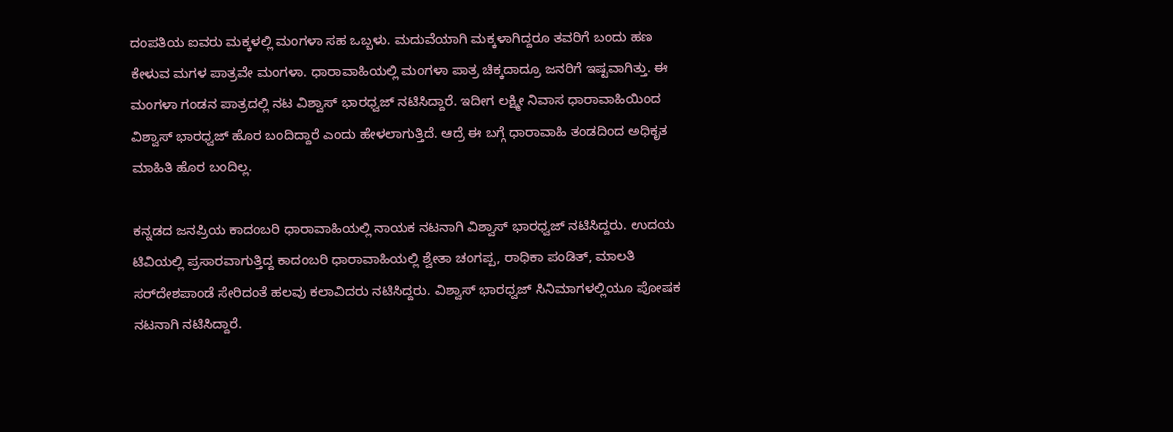ದಂಪತಿಯ ಐವರು ಮಕ್ಕಳಲ್ಲಿ ಮಂಗಳಾ ಸಹ ಒಬ್ಬಳು. ಮದುವೆಯಾಗಿ ಮಕ್ಕಳಾಗಿದ್ದರೂ ತವರಿಗೆ ಬಂದು ಹಣ ಕೇಳುವ ಮಗಳ ಪಾತ್ರವೇ ಮಂಗಳಾ. ಧಾರಾವಾಹಿಯಲ್ಲಿ ಮಂಗಳಾ ಪಾತ್ರ ಚಿಕ್ಕದಾದ್ರೂ ಜನರಿಗೆ ಇಷ್ಟವಾಗಿತ್ತು. ಈ ಮಂಗಳಾ ಗಂಡನ ಪಾತ್ರದಲ್ಲಿ ನಟ ವಿಶ್ವಾಸ್ ಭಾರಧ್ವಜ್ ನಟಿಸಿದ್ದಾರೆ. ಇದೀಗ ಲಕ್ಷ್ಮೀ ನಿವಾಸ ಧಾರಾವಾಹಿಯಿಂದ ವಿಶ್ವಾಸ್ ಭಾರಧ್ವಜ್ ಹೊರ ಬಂದಿದ್ದಾರೆ ಎಂದು ಹೇಳಲಾಗುತ್ತಿದೆ. ಆದ್ರೆ ಈ ಬಗ್ಗೆ ಧಾರಾವಾಹಿ ತಂಡದಿಂದ ಅಧಿಕೃತ ಮಾಹಿತಿ ಹೊರ ಬಂದಿಲ್ಲ.

ಕನ್ನಡದ ಜನಪ್ರಿಯ ಕಾದಂಬರಿ ಧಾರಾವಾಹಿಯಲ್ಲಿ ನಾಯಕ ನಟನಾಗಿ ವಿಶ್ವಾಸ್‌ ಭಾರಧ್ವಜ್ ನಟಿಸಿದ್ದರು. ಉದಯ ಟಿವಿಯಲ್ಲಿ ಪ್ರಸಾರವಾಗುತ್ತಿದ್ದ ಕಾದಂಬರಿ ಧಾರಾವಾಹಿಯಲ್ಲಿ ಶ್ವೇತಾ ಚಂಗಪ್ಪ, ರಾಧಿಕಾ ಪಂಡಿತ್, ಮಾಲತಿ ಸರ್‌ದೇಶಪಾಂಡೆ ಸೇರಿದಂತೆ ಹಲವು ಕಲಾವಿದರು ನಟಿಸಿದ್ದರು. ವಿಶ್ವಾಸ್ ಭಾರಧ್ವಜ್ ಸಿನಿಮಾಗಳಲ್ಲಿಯೂ ಪೋಷಕ ನಟನಾಗಿ ನಟಿಸಿದ್ದಾರೆ.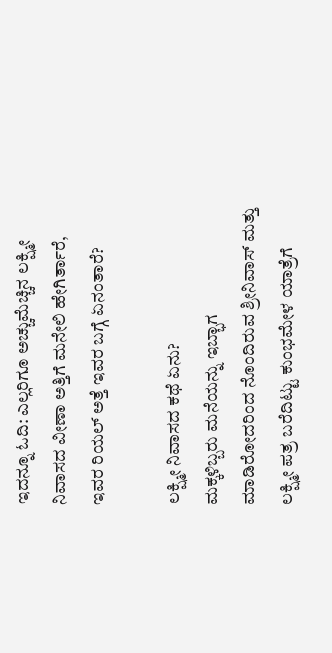ಇದನ್ನೂ ಓದಿ: ಎಲ್ಲರಿಗೂ ಅಚ್ಚುಮೆಚ್ಚಿನ ಲಕ್ಷ್ಮೀ ನಿವಾಸದ ವೀಣಾ ಅತ್ತಿಗೆ ಮನೇಲಿ ಹೇಗಿರ್ತಾರೆ, ಇವರ ರಿಯಲ್‌ ಅತ್ತೆ ಇವರ ಬಗ್ಗೆ ಏನಂತಾರೆ?

ಲಕ್ಷ್ಮೀ ನಿವಾಸದ ಕಥೆ ಏನು?
ಮಕ್ಕಳಿಬ್ಬರು ಮನೆಯನ್ನು ಇಬ್ಭಾಗ ಮಾಡಿರೋದರಿಂದ ನೊಂದಿರುವ ಶ್ರೀನಿವಾಸ್ ಮತ್ತು ಲಕ್ಷ್ಮೀ ಪತ್ರ ಬರೆದಿಟ್ಟು ಕುಂಭಮೇಳ ಯಾತ್ರೆಗೆ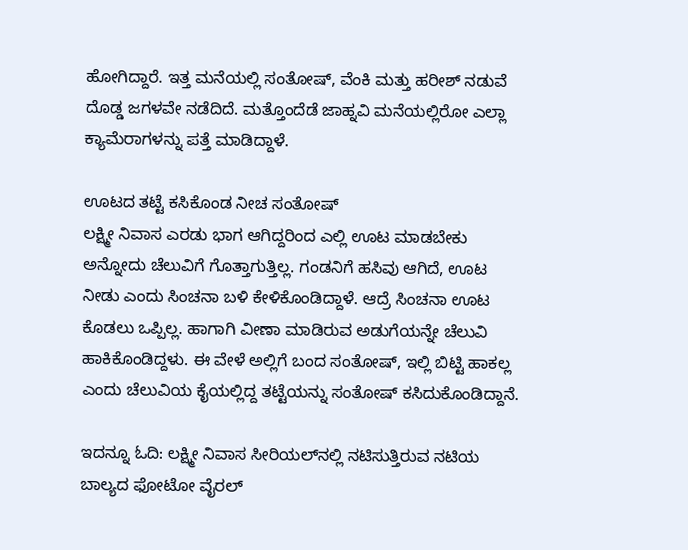ಹೋಗಿದ್ದಾರೆ. ಇತ್ತ ಮನೆಯಲ್ಲಿ ಸಂತೋಷ್, ವೆಂಕಿ ಮತ್ತು ಹರೀಶ್‌ ನಡುವೆ ದೊಡ್ಡ ಜಗಳವೇ ನಡೆದಿದೆ. ಮತ್ತೊಂದೆಡೆ ಜಾಹ್ನವಿ ಮನೆಯಲ್ಲಿರೋ ಎಲ್ಲಾ ಕ್ಯಾಮೆರಾಗಳನ್ನು ಪತ್ತೆ ಮಾಡಿದ್ದಾಳೆ.

ಊಟದ ತಟ್ಟೆ ಕಸಿಕೊಂಡ ನೀಚ ಸಂತೋಷ್
ಲಕ್ಷ್ಮೀ ನಿವಾಸ ಎರಡು ಭಾಗ ಆಗಿದ್ದರಿಂದ ಎಲ್ಲಿ ಊಟ ಮಾಡಬೇಕು ಅನ್ನೋದು ಚೆಲುವಿಗೆ ಗೊತ್ತಾಗುತ್ತಿಲ್ಲ. ಗಂಡನಿಗೆ ಹಸಿವು ಆಗಿದೆ, ಊಟ ನೀಡು ಎಂದು ಸಿಂಚನಾ ಬಳಿ ಕೇಳಿಕೊಂಡಿದ್ದಾಳೆ. ಆದ್ರೆ ಸಿಂಚನಾ ಊಟ ಕೊಡಲು ಒಪ್ಪಿಲ್ಲ. ಹಾಗಾಗಿ ವೀಣಾ ಮಾಡಿರುವ ಅಡುಗೆಯನ್ನೇ ಚೆಲುವಿ ಹಾಕಿಕೊಂಡಿದ್ದಳು. ಈ ವೇಳೆ ಅಲ್ಲಿಗೆ ಬಂದ ಸಂತೋಷ್, ಇಲ್ಲಿ ಬಿಟ್ಟಿ ಹಾಕಲ್ಲ ಎಂದು ಚೆಲುವಿಯ ಕೈಯಲ್ಲಿದ್ದ ತಟ್ಟೆಯನ್ನು ಸಂತೋಷ್ ಕಸಿದುಕೊಂಡಿದ್ದಾನೆ.

ಇದನ್ನೂ ಓದಿ: ಲಕ್ಷ್ಮೀ ನಿವಾಸ ಸೀರಿಯಲ್‌ನಲ್ಲಿ ನಟಿಸುತ್ತಿರುವ ನಟಿಯ ಬಾಲ್ಯದ ಫೋಟೋ ವೈರಲ್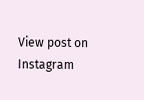View post on Instagram